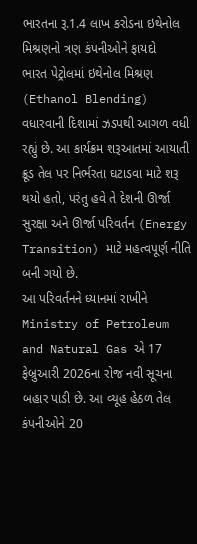ભારતના રૂ.1.4 લાખ કરોડના ઇથેનોલ મિશ્રણનો ત્રણ કંપનીઓને ફાયદો
ભારત પેટ્રોલમાં ઇથેનોલ મિશ્રણ (Ethanol Blending) વધારવાની દિશામાં ઝડપથી આગળ વધી રહ્યું છે. આ કાર્યક્રમ શરૂઆતમાં આયાતી ક્રૂડ તેલ પર નિર્ભરતા ઘટાડવા માટે શરૂ થયો હતો, પરંતુ હવે તે દેશની ઊર્જા સુરક્ષા અને ઊર્જા પરિવર્તન (Energy Transition) માટે મહત્વપૂર્ણ નીતિ બની ગયો છે.
આ પરિવર્તનને ધ્યાનમાં રાખીને Ministry of Petroleum and Natural Gas એ 17 ફેબ્રુઆરી 2026ના રોજ નવી સૂચના બહાર પાડી છે. આ વ્યૂહ હેઠળ તેલ કંપનીઓને 20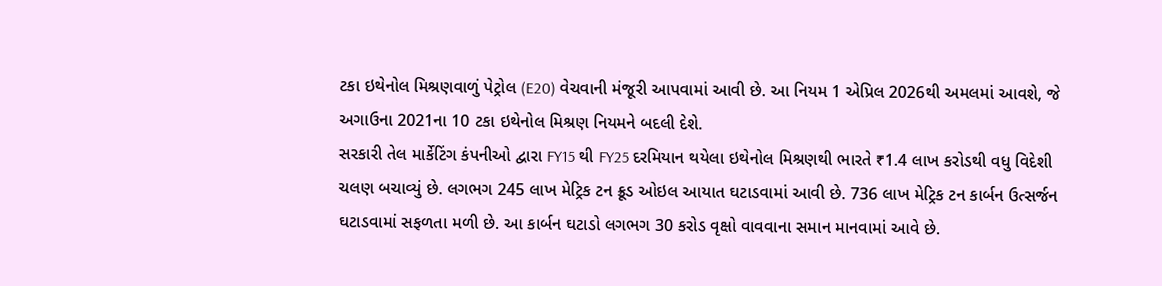ટકા ઇથેનોલ મિશ્રણવાળું પેટ્રોલ (E20) વેચવાની મંજૂરી આપવામાં આવી છે. આ નિયમ 1 એપ્રિલ 2026થી અમલમાં આવશે, જે અગાઉના 2021ના 10 ટકા ઇથેનોલ મિશ્રણ નિયમને બદલી દેશે.
સરકારી તેલ માર્કેટિંગ કંપનીઓ દ્વારા FY15 થી FY25 દરમિયાન થયેલા ઇથેનોલ મિશ્રણથી ભારતે ₹1.4 લાખ કરોડથી વધુ વિદેશી ચલણ બચાવ્યું છે. લગભગ 245 લાખ મેટ્રિક ટન ક્રૂડ ઓઇલ આયાત ઘટાડવામાં આવી છે. 736 લાખ મેટ્રિક ટન કાર્બન ઉત્સર્જન ઘટાડવામાં સફળતા મળી છે. આ કાર્બન ઘટાડો લગભગ 30 કરોડ વૃક્ષો વાવવાના સમાન માનવામાં આવે છે.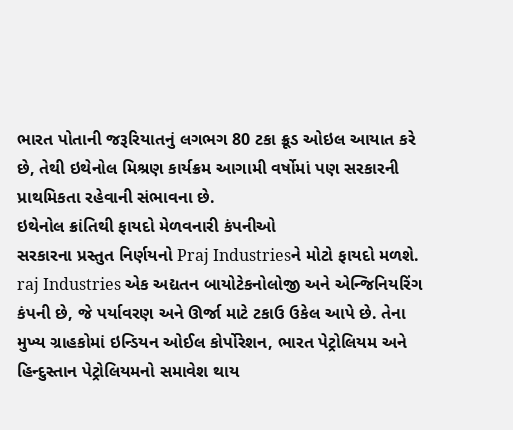ભારત પોતાની જરૂરિયાતનું લગભગ 80 ટકા ક્રૂડ ઓઇલ આયાત કરે છે, તેથી ઇથેનોલ મિશ્રણ કાર્યક્રમ આગામી વર્ષોમાં પણ સરકારની પ્રાથમિકતા રહેવાની સંભાવના છે.
ઇથેનોલ ક્રાંતિથી ફાયદો મેળવનારી કંપનીઓ
સરકારના પ્રસ્તુત નિર્ણયનો Praj Industriesને મોટો ફાયદો મળશે. raj Industries એક અદ્યતન બાયોટેકનોલોજી અને એન્જિનિયરિંગ કંપની છે, જે પર્યાવરણ અને ઊર્જા માટે ટકાઉ ઉકેલ આપે છે. તેના મુખ્ય ગ્રાહકોમાં ઇન્ડિયન ઓઈલ કોર્પોરેશન, ભારત પેટ્રોલિયમ અને હિન્દુસ્તાન પેટ્રોલિયમનો સમાવેશ થાય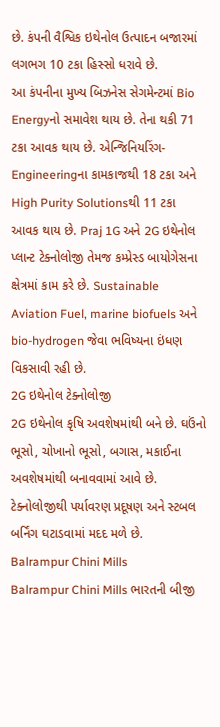છે. કંપની વૈશ્વિક ઇથેનોલ ઉત્પાદન બજારમાં લગભગ 10 ટકા હિસ્સો ધરાવે છે.
આ કંપનીના મુખ્ય બિઝનેસ સેગમેન્ટમાં Bio Energyનો સમાવેશ થાય છે. તેના થકી 71 ટકા આવક થાય છે. એન્જિનિયરિંગ-Engineeringના કામકાજથી 18 ટકા અને High Purity Solutionsથી 11 ટકા આવક થાય છે. Praj 1G અને 2G ઇથેનોલ પ્લાન્ટ ટેક્નોલોજી તેમજ કમ્પ્રેસ્ડ બાયોગેસના ક્ષેત્રમાં કામ કરે છે. Sustainable Aviation Fuel, marine biofuels અને bio-hydrogen જેવા ભવિષ્યના ઇંધણ વિકસાવી રહી છે.
2G ઇથેનોલ ટેક્નોલોજી
2G ઇથેનોલ કૃષિ અવશેષમાંથી બને છે. ઘઉંનો ભૂસો, ચોખાનો ભૂસો, બગાસ, મકાઈના અવશેષમાંથી બનાવવામાં આવે છે. ટેક્નોલોજીથી પર્યાવરણ પ્રદૂષણ અને સ્ટબલ બર્નિંગ ઘટાડવામાં મદદ મળે છે.
Balrampur Chini Mills
Balrampur Chini Mills ભારતની બીજી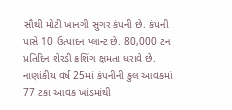સૌથી મોટી ખાનગી સુગર કંપની છે. કંપની પાસે 10 ઉત્પાદન પ્લાન્ટ છે. 80,000 ટન પ્રતિદિન શેરડી ક્રશિંગ ક્ષમતા ધરાવે છે. નાણાંકીય વર્ષ 25માં કંપનીની કુલ આવકમાં 77 ટકા આવક ખાંડમાંથી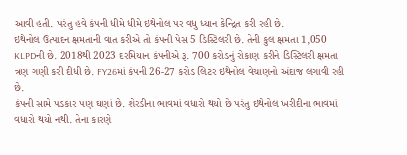આવી હતી. પરંતુ હવે કંપની ધીમે ધીમે ઇથેનોલ પર વધુ ધ્યાન કેન્દ્રિત કરી રહી છે.
ઇથેનોલ ઉત્પાદન ક્ષમતાની વાત કરીએ તો કંપની પેસ 5 ડિસ્ટિલરી છે. તેની કુલ ક્ષમતા 1,050 KLPDની છે. 2018થી 2023 દરમિયાન કંપનીએ રૂ. 700 કરોડનું રોકાણ કરીને ડિસ્ટિલરી ક્ષમતા ત્રણ ગણી કરી દીધી છે. FY26માં કંપની 26-27 કરોડ લિટર ઇથેનોલ વેચાણનો અંદાજ લગાવી રહી છે.
કંપની સામે પડકાર પણ ઘણાં છે. શેરડીના ભાવમાં વધારો થયો છે પરંતુ ઇથેનોલ ખરીદીના ભાવમાં વધારો થયો નથી. તેના કારણે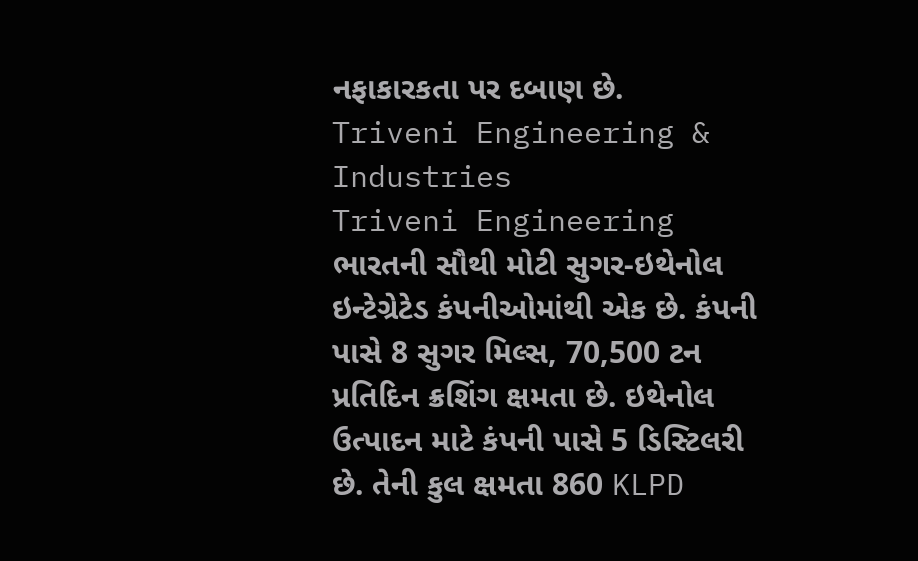નફાકારકતા પર દબાણ છે.
Triveni Engineering & Industries
Triveni Engineering ભારતની સૌથી મોટી સુગર-ઇથેનોલ ઇન્ટેગ્રેટેડ કંપનીઓમાંથી એક છે. કંપની પાસે 8 સુગર મિલ્સ, 70,500 ટન પ્રતિદિન ક્રશિંગ ક્ષમતા છે. ઇથેનોલ ઉત્પાદન માટે કંપની પાસે 5 ડિસ્ટિલરી છે. તેની કુલ ક્ષમતા 860 KLPD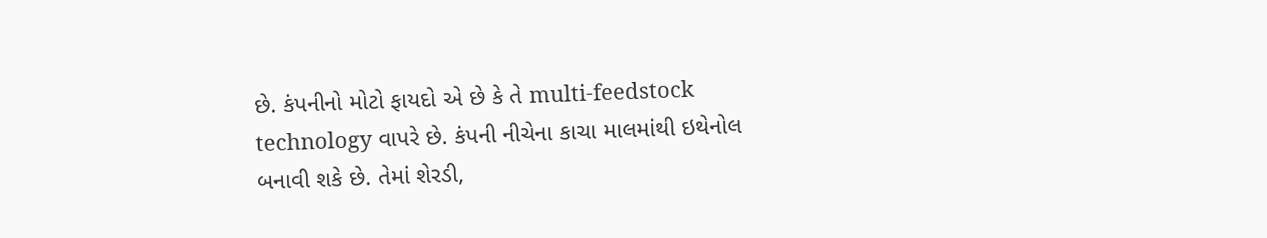છે. કંપનીનો મોટો ફાયદો એ છે કે તે multi-feedstock technology વાપરે છે. કંપની નીચેના કાચા માલમાંથી ઇથેનોલ બનાવી શકે છે. તેમાં શેરડી,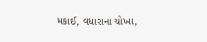મકાઈ, વધારાના ચોખા,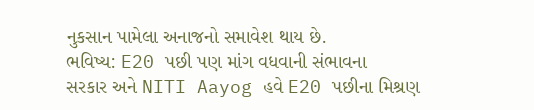નુકસાન પામેલા અનાજનો સમાવેશ થાય છે.
ભવિષ્ય: E20 પછી પણ માંગ વધવાની સંભાવના
સરકાર અને NITI Aayog હવે E20 પછીના મિશ્રણ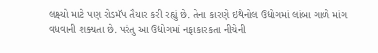લક્ષ્યો માટે પણ રોડમૅપ તૈયાર કરી રહ્યું છે. તેના કારણે ઇથેનોલ ઉદ્યોગમાં લાંબા ગાળે માંગ વધવાની શક્યતા છે. પરંતુ આ ઉદ્યોગમાં નફાકારકતા નીચેની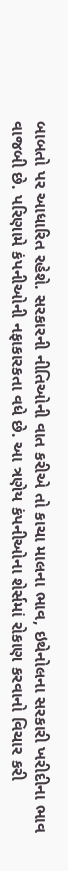બાબતો પર આધારિત રહેશે. સરકારની નીતિઓની વાત કરીએ તો કાચા માલના ભાવ, ઇથેનોલના સરકારી ખરીદીના ભાવ વાજબી છે. પરિણામે કંપનીઓની નફાકારકતા વધે છે. આ ત્રણેય કંપનીઓના શેર્સમાં રોકાણ કરવાનો વિચાર કરી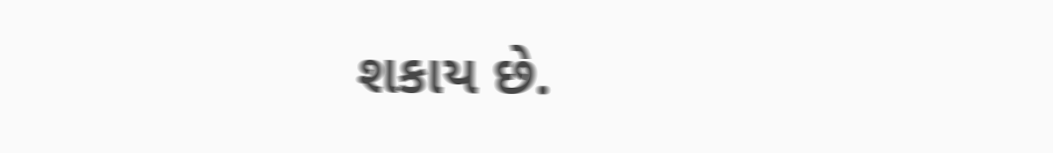શકાય છે.